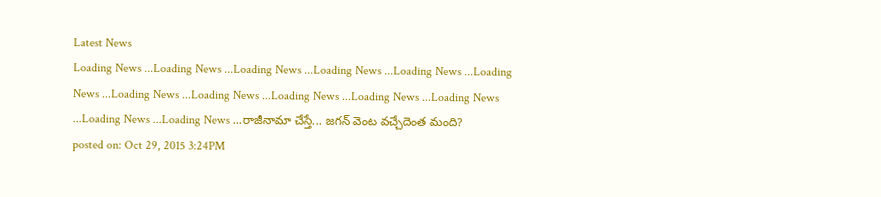Latest News
Loading News ...Loading News ...Loading News ...Loading News ...Loading News ...Loading News ...Loading News ...Loading News ...Loading News ...Loading News ...Loading News ...Loading News ...Loading News ...రాజీనామా చేస్తే... జగన్ వెంట వచ్చేదెంత మంది?
posted on: Oct 29, 2015 3:24PM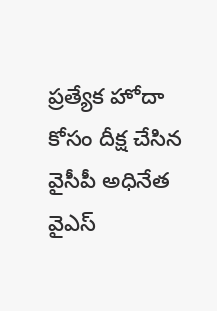ప్రత్యేక హోదా కోసం దీక్ష చేసిన వైసీపీ అధినేత వైఎస్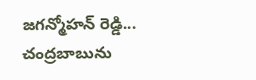జగన్మోహన్ రెడ్డి... చంద్రబాబును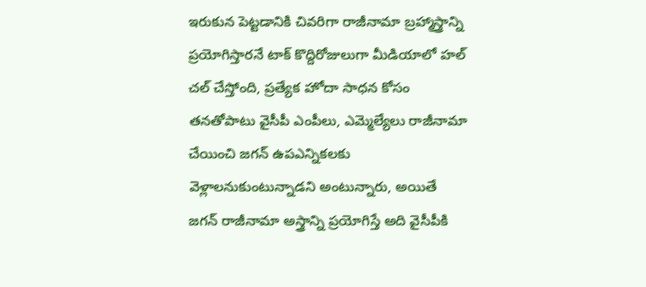ఇరుకున పెట్టడానికి చివరిగా రాజీనామా బ్రహ్మాస్త్రాన్ని ప్రయోగిస్తారనే టాక్ కొద్దిరోజులుగా మీడియాలో హల్ చల్ చేస్తోంది, ప్రత్యేక హోదా సాధన కోసం తనతోపాటు వైసీపీ ఎంపీలు, ఎమ్మెల్యేలు రాజీనామా చేయించి జగన్ ఉపఎన్నికలకు వెళ్లాలనుకుంటున్నాడని అంటున్నారు, అయితే జగన్ రాజీనామా అస్త్రాన్ని ప్రయోగిస్తే అది వైసీపీకి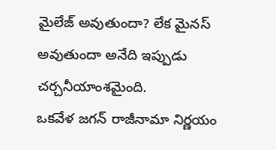మైలేజ్ అవుతుందా? లేక మైనస్ అవుతుందా అనేది ఇప్పుడు చర్చనీయాంశమైంది.
ఒకవేళ జగన్ రాజీనామా నిర్ణయం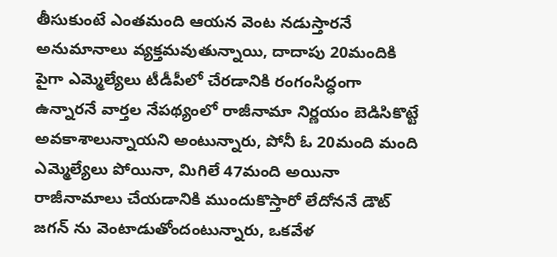తీసుకుంటే ఎంతమంది ఆయన వెంట నడుస్తారనే అనుమానాలు వ్యక్తమవుతున్నాయి, దాదాపు 20మందికి పైగా ఎమ్మెల్యేలు టీడీపీలో చేరడానికి రంగంసిద్ధంగా ఉన్నారనే వార్తల నేపథ్యంలో రాజీనామా నిర్ణయం బెడిసికొట్టే అవకాశాలున్నాయని అంటున్నారు, పోనీ ఓ 20మంది మంది ఎమ్మెల్యేలు పోయినా, మిగిలే 47మంది అయినా రాజీనామాలు చేయడానికి ముందుకొస్తారో లేదోననే డౌట్ జగన్ ను వెంటాడుతోందంటున్నారు, ఒకవేళ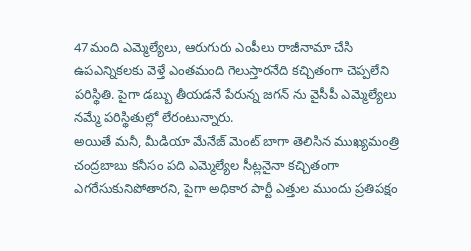47మంది ఎమ్మెల్యేలు, ఆరుగురు ఎంపీలు రాజీనామా చేసి ఉపఎన్నికలకు వెళ్తే ఎంతమంది గెలుస్తారనేది కచ్చితంగా చెప్పలేని పరిస్థితి. పైగా డబ్బు తీయడనే పేరున్న జగన్ ను వైసీపీ ఎమ్మెల్యేలు నమ్మే పరిస్థితుల్లో లేరంటున్నారు.
అయితే మనీ, మీడియా మేనేజ్ మెంట్ బాగా తెలిసిన ముఖ్యమంత్రి చంద్రబాబు కనీసం పది ఎమ్మెల్యేల సీట్లనైనా కచ్చితంగా ఎగరేసుకునిపోతారని, పైగా అధికార పార్టీ ఎత్తుల ముందు ప్రతిపక్షం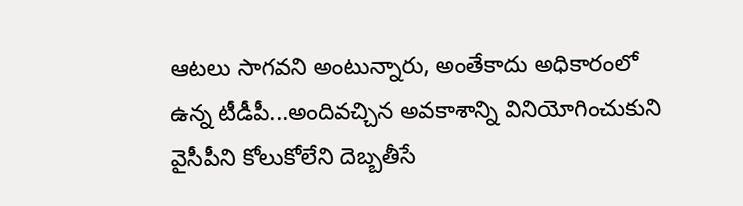ఆటలు సాగవని అంటున్నారు, అంతేకాదు అధికారంలో ఉన్న టీడీపీ...అందివచ్చిన అవకాశాన్ని వినియోగించుకుని వైసీపీని కోలుకోలేని దెబ్బతీసే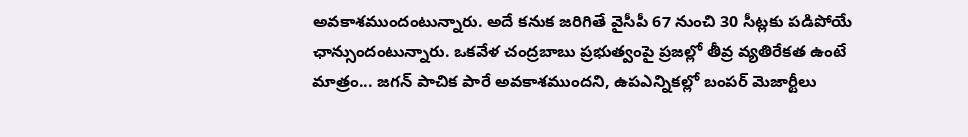అవకాశముందంటున్నారు. అదే కనుక జరిగితే వైసీపీ 67 నుంచి 30 సీట్లకు పడిపోయే ఛాన్సుందంటున్నారు. ఒకవేళ చంద్రబాబు ప్రభుత్వంపై ప్రజల్లో తీవ్ర వ్యతిరేకత ఉంటే మాత్రం... జగన్ పాచిక పారే అవకాశముందని, ఉపఎన్నికల్లో బంపర్ మెజార్టీలు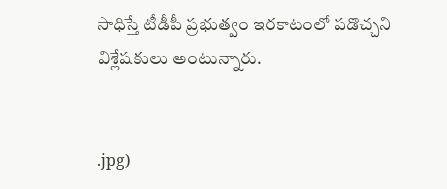సాధిస్తే టీడీపీ ప్రభుత్వం ఇరకాటంలో పడొచ్చని విశ్లేషకులు అంటున్నారు.


.jpg)